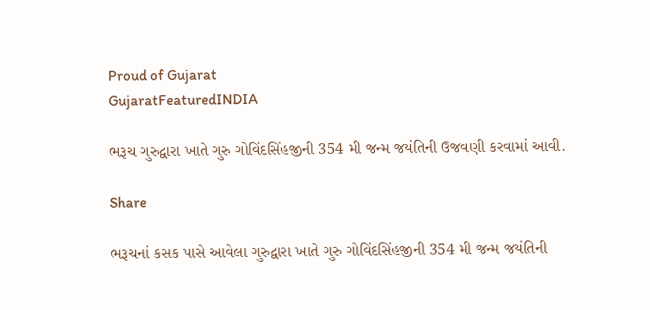Proud of Gujarat
GujaratFeaturedINDIA

ભરૂચ ગુરુદ્વારા ખાતે ગુરુ ગોવિંદસિંહજીની 354 મી જન્મ જયંતિની ઉજવણી કરવામાં આવી.

Share

ભરૂચનાં કસક પાસે આવેલા ગુરુદ્વારા ખાતે ગુરુ ગોવિંદસિંહજીની 354 મી જન્મ જયંતિની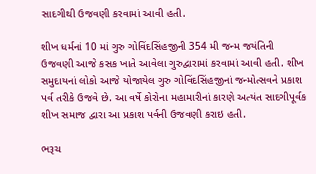સાદગીથી ઉજવણી કરવામાં આવી હતી.

શીખ ધર્મનાં 10 માં ગુરુ ગોવિંદસિંહજીની 354 મી જન્મ જયંતિની ઉજવણી આજે કસક ખાતે આવેલા ગુરુદ્વારામાં કરવામાં આવી હતી. શીખ સમુદાયનાં લોકો આજે યોજાયેલ ગુરુ ગોવિંદસિંહજીનાં જન્મોત્સવને પ્રકાશ પર્વ તરીકે ઉજવે છે. આ વર્ષે કોરોના મહામારીનાં કારણે અત્યંત સાદગીપૂર્વક શીખ સમાજ દ્વારા આ પ્રકાશ પર્વની ઉજવણી કરાઇ હતી.

ભરૂચ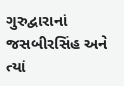ગુરુદ્વારાનાં જસબીરસિંહ અને ત્યાં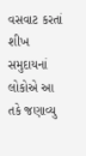વસવાટ કરતાં શીખ સમુદાયનાં લોકોએ આ તકે જણાવ્યુ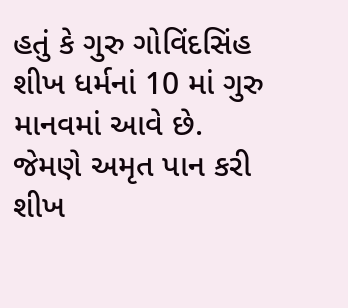હતું કે ગુરુ ગોવિંદસિંહ શીખ ધર્મનાં 10 માં ગુરુ માનવમાં આવે છે. જેમણે અમૃત પાન કરી શીખ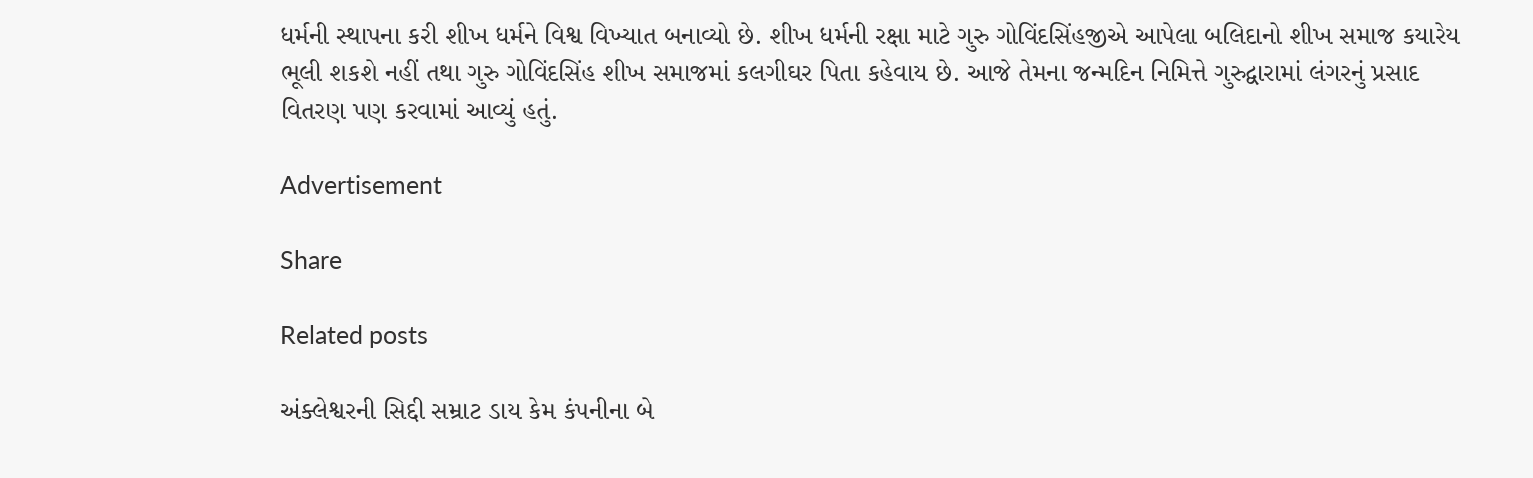ધર્મની સ્થાપના કરી શીખ ધર્મને વિશ્વ વિખ્યાત બનાવ્યો છે. શીખ ધર્મની રક્ષા માટે ગુરુ ગોવિંદસિંહજીએ આપેલા બલિદાનો શીખ સમાજ કયારેય ભૂલી શકશે નહીં તથા ગુરુ ગોવિંદસિંહ શીખ સમાજમાં કલગીઘર પિતા કહેવાય છે. આજે તેમના જન્મદિન નિમિત્તે ગુરુદ્વારામાં લંગરનું પ્રસાદ વિતરણ પણ કરવામાં આવ્યું હતું.

Advertisement

Share

Related posts

અંક્લેશ્વરની સિદ્દી સમ્રાટ ડાય કેમ કંપનીના બે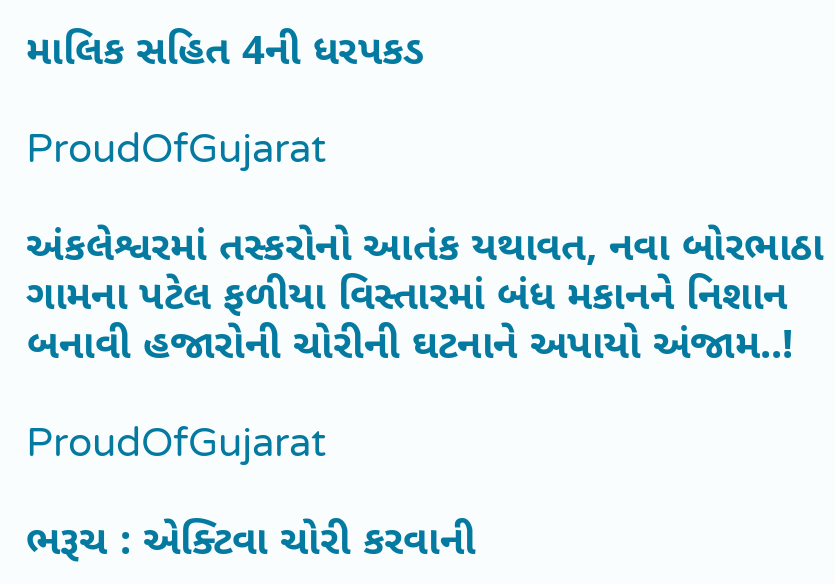માલિક સહિત 4ની ધરપકડ

ProudOfGujarat

અંકલેશ્વરમાં તસ્કરોનો આતંક યથાવત, નવા બોરભાઠા ગામના પટેલ ફળીયા વિસ્તારમાં બંધ મકાનને નિશાન બનાવી હજારોની ચોરીની ઘટનાને અપાયો અંજામ..!

ProudOfGujarat

ભરૂચ : એક્ટિવા ચોરી કરવાની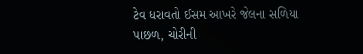ટેવ ધરાવતો ઈસમ આખરે જેલના સળિયા પાછળ, ચોરીની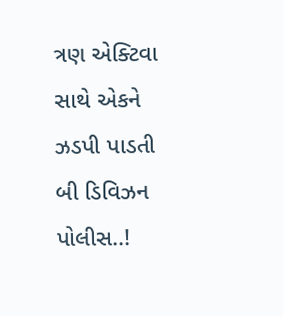ત્રણ એક્ટિવા સાથે એકને ઝડપી પાડતી બી ડિવિઝન પોલીસ..!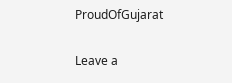ProudOfGujarat

Leave a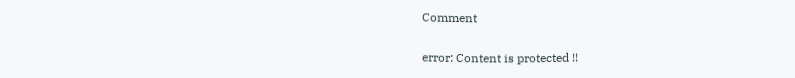Comment

error: Content is protected !!